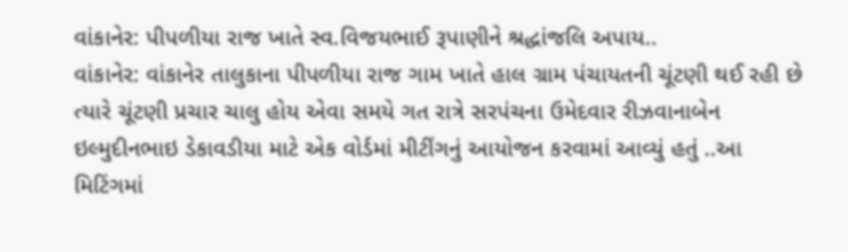વાંકાનેર: પીપળીયા રાજ ખાતે સ્વ.વિજયભાઈ રૂપાણીને શ્રદ્ધાંજલિ અપાય..
વાંકાનેર: વાંકાનેર તાલુકાના પીપળીયા રાજ ગામ ખાતે હાલ ગ્રામ પંચાયતની ચૂંટણી થઈ રહી છે ત્યારે ચૂંટણી પ્રચાર ચાલુ હોય એવા સમયે ગત રાત્રે સરપંચના ઉમેદવાર રીઝવાનાબેન ઇલ્મુદીનભાઇ ડેકાવડીયા માટે એક વોર્ડમાં મીટીંગનું આયોજન કરવામાં આવ્યું હતું ..આ મિટિંગમાં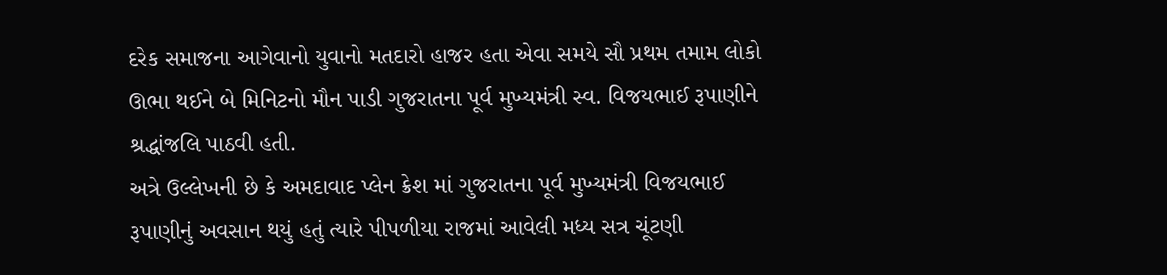દરેક સમાજના આગેવાનો યુવાનો મતદારો હાજર હતા એવા સમયે સૌ પ્રથમ તમામ લોકો ઊભા થઈને બે મિનિટનો મૌન પાડી ગુજરાતના પૂર્વ મુખ્યમંત્રી સ્વ. વિજયભાઈ રૂપાણીને શ્રદ્ધાંજલિ પાઠવી હતી.
અત્રે ઉલ્લેખની છે કે અમદાવાદ પ્લેન ક્રેશ માં ગુજરાતના પૂર્વ મુખ્યમંત્રી વિજયભાઈ રૂપાણીનું અવસાન થયું હતું ત્યારે પીપળીયા રાજમાં આવેલી મધ્ય સત્ર ચૂંટણી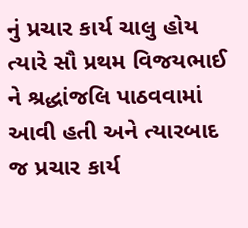નું પ્રચાર કાર્ય ચાલુ હોય ત્યારે સૌ પ્રથમ વિજયભાઈ ને શ્રદ્ધાંજલિ પાઠવવામાં આવી હતી અને ત્યારબાદ જ પ્રચાર કાર્ય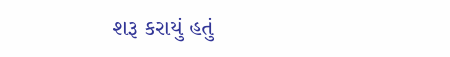શરૂ કરાયું હતું